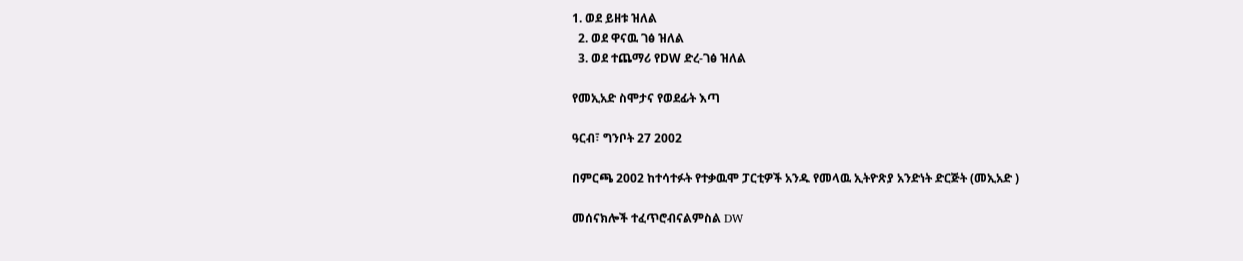1. ወደ ይዘቱ ዝለል
  2. ወደ ዋናዉ ገፅ ዝለል
  3. ወደ ተጨማሪ የDW ድረ-ገፅ ዝለል

የመኢአድ ስሞታና የወደፊት እጣ

ዓርብ፣ ግንቦት 27 2002

በምርጫ 2002 ከተሳተፉት የተቃዉሞ ፓርቲዎች አንዱ የመላዉ ኢትዮጽያ አንድነት ድርጅት (መኢአድ )

መሰናክሎች ተፈጥሮብናልምስል DW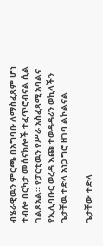ብሄራዊዉን ምርጫ በአግባቡ ለማስፈጸም ሆነ ተብሎ በርካታ መሰናክሎች ተፈጥሮብናል ሲል ገልጾአል። የፓርቲዉን የሥራ አስፈጻሚ አባልና የኢሊባቡር ወረዳ እጩ ተወዳዳሪን ወኪላችን ጌታቸዉ ተድላ አነጋግሮ ዘገባ ልኮልናል

ጌታቸው ተድላ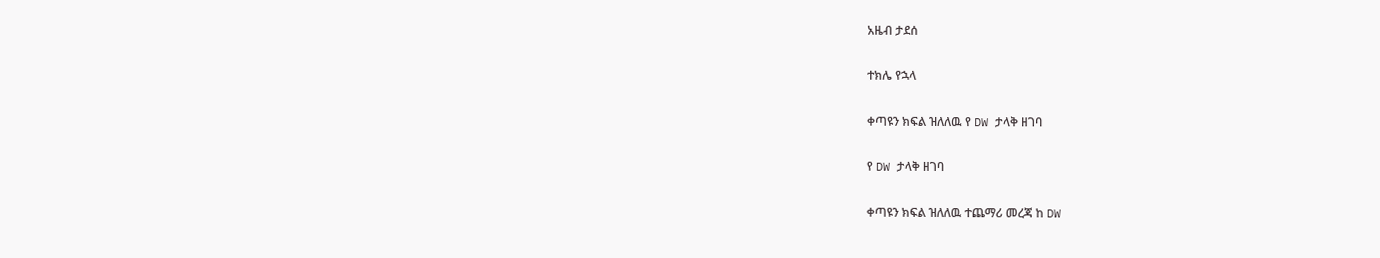አዜብ ታደሰ

ተክሌ የኋላ

ቀጣዩን ክፍል ዝለለዉ የ DW ታላቅ ዘገባ

የ DW ታላቅ ዘገባ

ቀጣዩን ክፍል ዝለለዉ ተጨማሪ መረጃ ከ DW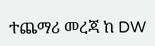ተጨማሪ መረጃ ከ DW